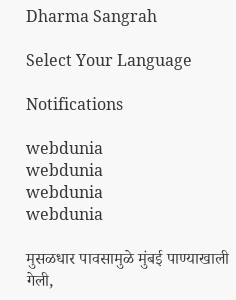Dharma Sangrah

Select Your Language

Notifications

webdunia
webdunia
webdunia
webdunia

मुसळधार पावसामुळे मुंबई पाण्याखाली गेली,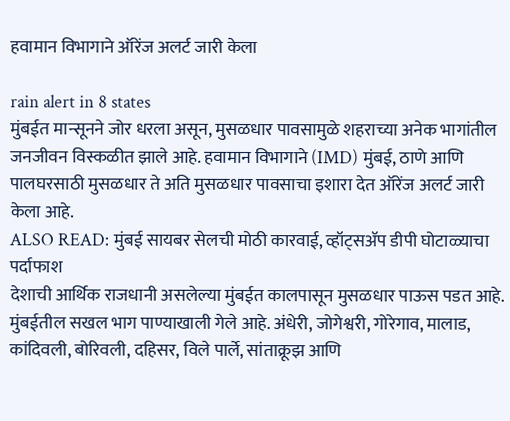हवामान विभागाने ऑरेंज अलर्ट जारी केला

rain alert in 8 states
मुंबईत मान्सूनने जोर धरला असून, मुसळधार पावसामुळे शहराच्या अनेक भागांतील जनजीवन विस्कळीत झाले आहे. हवामान विभागाने (IMD) मुंबई, ठाणे आणि पालघरसाठी मुसळधार ते अति मुसळधार पावसाचा इशारा देत ऑरेंज अलर्ट जारी केला आहे.
ALSO READ: मुंबई सायबर सेलची मोठी कारवाई, व्हॉट्सॲप डीपी घोटाळ्याचा पर्दाफाश
देशाची आर्थिक राजधानी असलेल्या मुंबईत कालपासून मुसळधार पाऊस पडत आहे. मुंबईतील सखल भाग पाण्याखाली गेले आहे. अंधेरी, जोगेश्वरी, गोरेगाव, मालाड, कांदिवली, बोरिवली, दहिसर, विले पार्ले, सांताक्रूझ आणि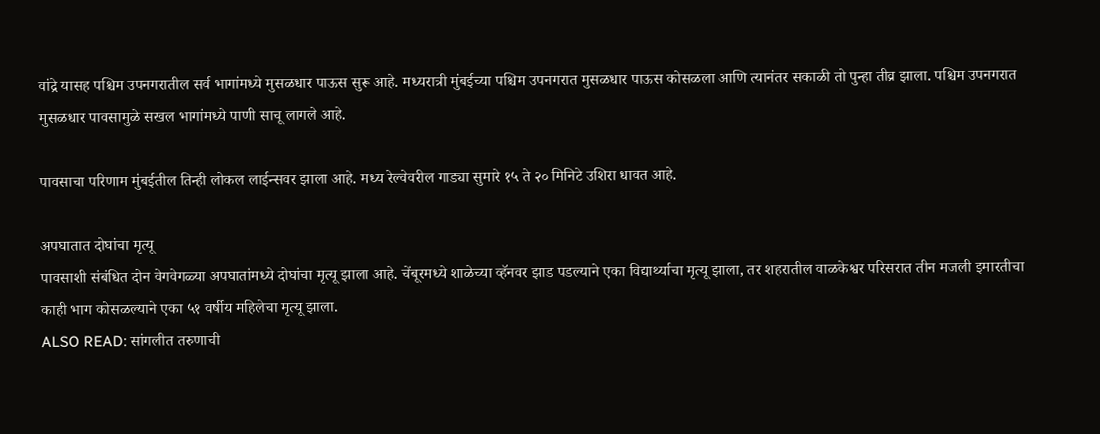वांद्रे यासह पश्चिम उपनगरातील सर्व भागांमध्ये मुसळधार पाऊस सुरू आहे. मध्यरात्री मुंबईच्या पश्चिम उपनगरात मुसळधार पाऊस कोसळला आणि त्यानंतर सकाळी तो पुन्हा तीव्र झाला. पश्चिम उपनगरात मुसळधार पावसामुळे सखल भागांमध्ये पाणी साचू लागले आहे.

पावसाचा परिणाम मुंबईतील तिन्ही लोकल लाईन्सवर झाला आहे. मध्य रेल्वेवरील गाड्या सुमारे १५ ते २० मिनिटे उशिरा धावत आहे.

अपघातात दोघांचा मृत्यू
पावसाशी संबंधित दोन वेगवेगळ्या अपघातांमध्ये दोघांचा मृत्यू झाला आहे. चेंबूरमध्ये शाळेच्या व्हॅनवर झाड पडल्याने एका विद्यार्थ्याचा मृत्यू झाला, तर शहरातील वाळकेश्वर परिसरात तीन मजली इमारतीचा काही भाग कोसळल्याने एका ५१ वर्षीय महिलेचा मृत्यू झाला.
ALSO READ: सांगलीत तरुणाची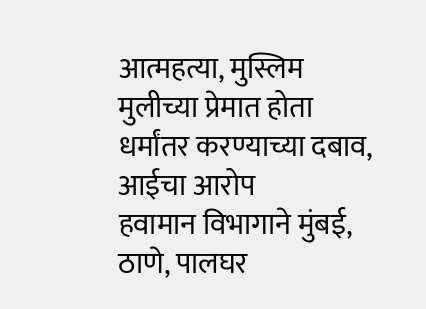आत्महत्या, मुस्लिम मुलीच्या प्रेमात होता धर्मांतर करण्याच्या दबाव, आईचा आरोप
हवामान विभागाने मुंबई, ठाणे, पालघर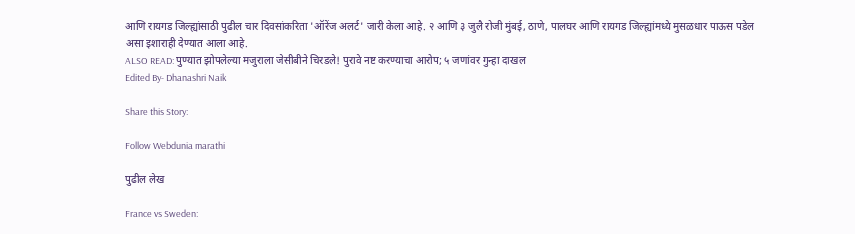आणि रायगड जिल्ह्यांसाठी पुढील चार दिवसांकरिता 'ऑरेंज अलर्ट' जारी केला आहे. २ आणि ३ जुलै रोजी मुंबई, ठाणे, पालघर आणि रायगड जिल्ह्यांमध्ये मुसळधार पाऊस पडेल असा इशाराही देण्यात आला आहे.
ALSO READ: पुण्यात झोपलेल्या मजुराला जेसीबीने चिरडले! पुरावे नष्ट करण्याचा आरोप; ५ जणांवर गुन्हा दाखल
Edited By- Dhanashri Naik

Share this Story:

Follow Webdunia marathi

पुढील लेख

France vs Sweden: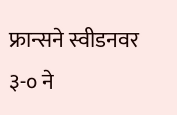फ्रान्सने स्वीडनवर ३-० ने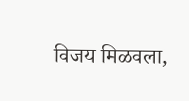विजय मिळवला,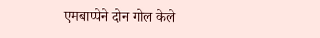एमबाप्पेने दोन गोल केले